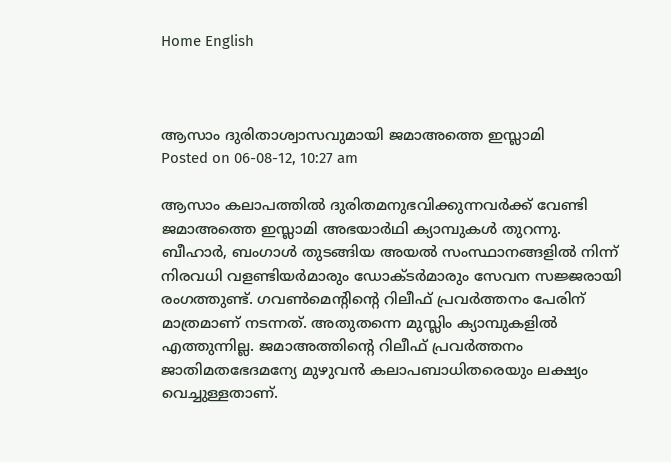Home English



ആസാം ദുരിതാശ്വാസവുമായി ജമാഅത്തെ ഇസ്ലാമി
Posted on 06-08-12, 10:27 am

ആസാം കലാപത്തില്‍ ദുരിതമനുഭവിക്കുന്നവര്‍ക്ക് വേണ്ടി ജമാഅത്തെ ഇസ്ലാമി അഭയാര്‍ഥി ക്യാമ്പുകള്‍ തുറന്നു. ബീഹാര്‍, ബംഗാള്‍ തുടങ്ങിയ അയല്‍ സംസ്ഥാനങ്ങളില്‍ നിന്ന് നിരവധി വളണ്ടിയര്‍മാരും ഡോക്ടര്‍മാരും സേവന സജ്ജരായി രംഗത്തുണ്ട്. ഗവണ്‍മെന്റിന്റെ റിലീഫ് പ്രവര്‍ത്തനം പേരിന് മാത്രമാണ് നടന്നത്. അതുതന്നെ മുസ്ലിം ക്യാമ്പുകളില്‍ എത്തുന്നില്ല. ജമാഅത്തിന്റെ റിലീഫ് പ്രവര്‍ത്തനം ജാതിമതഭേദമന്യേ മുഴുവന്‍ കലാപബാധിതരെയും ലക്ഷ്യം വെച്ചുള്ളതാണ്.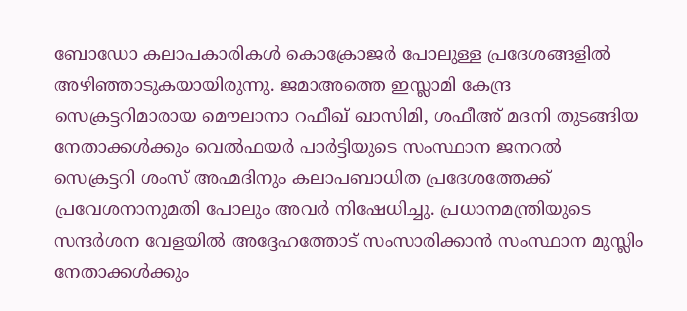ബോഡോ കലാപകാരികള്‍ കൊക്രോജര്‍ പോലുള്ള പ്രദേശങ്ങളില്‍ അഴിഞ്ഞാടുകയായിരുന്നു. ജമാഅത്തെ ഇസ്ലാമി കേന്ദ്ര സെക്രട്ടറിമാരായ മൌലാനാ റഫീഖ് ഖാസിമി, ശഫീഅ് മദനി തുടങ്ങിയ നേതാക്കള്‍ക്കും വെല്‍ഫയര്‍ പാര്‍ട്ടിയുടെ സംസ്ഥാന ജനറല്‍ സെക്രട്ടറി ശംസ് അഹ്മദിനും കലാപബാധിത പ്രദേശത്തേക്ക് പ്രവേശനാനുമതി പോലും അവര്‍ നിഷേധിച്ചു. പ്രധാനമന്ത്രിയുടെ സന്ദര്‍ശന വേളയില്‍ അദ്ദേഹത്തോട് സംസാരിക്കാന്‍ സംസ്ഥാന മുസ്ലിം നേതാക്കള്‍ക്കും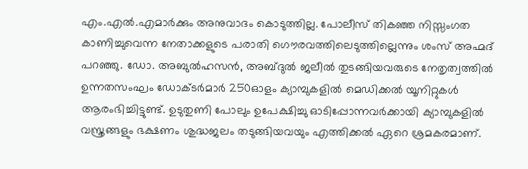എം.എല്‍.എമാര്‍ക്കും അനുവാദം കൊടുത്തില്ല. പോലീസ് തികഞ്ഞ നിസ്സംഗത കാണിച്ചുവെന്ന നേതാക്കളുടെ പരാതി ഗൌരവത്തിലെടുത്തില്ലെന്നും ശംസ് അഹ്മദ് പറഞ്ഞു. ഡോ. അബുല്‍ഹസന്‍, അബ്ദുല്‍ ജലീല്‍ തുടങ്ങിയവരുടെ നേതൃത്വത്തില്‍ ഉന്നതസംഘം ഡോക്ടര്‍മാര്‍ 250ഓളം ക്യാമ്പുകളില്‍ മെഡിക്കല്‍ യൂനിറ്റുകള്‍ ആരംഭിച്ചിട്ടുണ്ട്. ഉടുതുണി പോലും ഉപേക്ഷിച്ചു ഓടിപ്പോന്നവര്‍ക്കായി ക്യാമ്പുകളില്‍ വസ്ത്രങ്ങളും ഭക്ഷണം ശുദ്ധജലം തടുങ്ങിയവയും എത്തിക്കല്‍ ഏറെ ശ്രമകരമാണ്.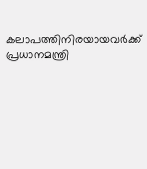കലാപത്തിനിരയായവര്‍ക്ക് പ്രധാനമന്ത്രി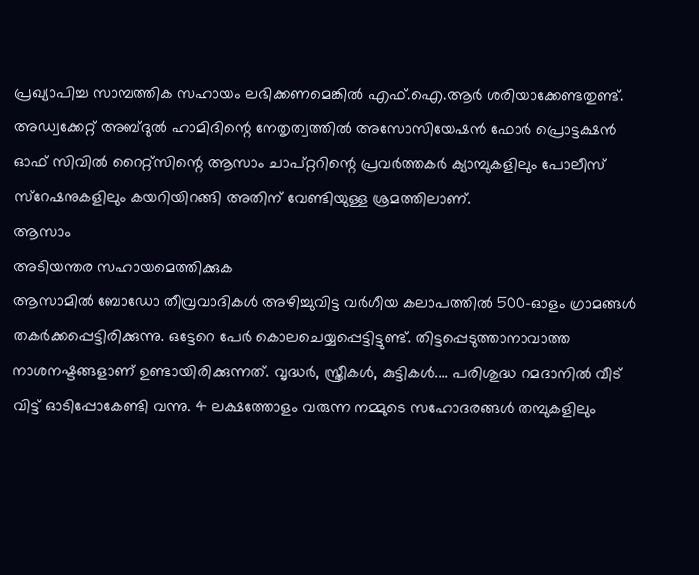പ്രഖ്യാപിച്ച സാമ്പത്തിക സഹായം ലഭിക്കണമെങ്കില്‍ എഫ്.ഐ.ആര്‍ ശരിയാക്കേണ്ടതുണ്ട്. അഡ്വക്കേറ്റ് അബ്ദുല്‍ ഹാമിദിന്റെ നേതൃത്വത്തില്‍ അസോസിയേഷന്‍ ഫോര്‍ പ്രൊട്ടക്ഷന്‍ ഓഫ് സിവില്‍ റൈറ്റ്സിന്റെ ആസാം ചാപ്റ്ററിന്റെ പ്രവര്‍ത്തകര്‍ ക്യാമ്പുകളിലും പോലീസ് സ്റേഷനുകളിലും കയറിയിറങ്ങി അതിന് വേണ്ടിയുള്ള ശ്രമത്തിലാണ്.
ആസാം
അടിയന്തര സഹായമെത്തിക്കുക
ആസാമില്‍ ബോഡോ തീവ്രവാദികള്‍ അഴിച്ചുവിട്ട വര്‍ഗീയ കലാപത്തില്‍ 500-ഓളം ഗ്രാമങ്ങള്‍ തകര്‍ക്കപ്പെട്ടിരിക്കുന്നു. ഒട്ടേറെ പേര്‍ കൊലചെയ്യപ്പെട്ടിട്ടുണ്ട്. തിട്ടപ്പെടുത്താനാവാത്ത നാശനഷ്ടങ്ങളാണ് ഉണ്ടായിരിക്കുന്നത്. വൃദ്ധര്‍, സ്ത്രീകള്‍, കുട്ടികള്‍.... പരിശുദ്ധ റമദാനില്‍ വീട് വിട്ട് ഓടിപ്പോകേണ്ടി വന്നു. 4 ലക്ഷത്തോളം വരുന്ന നമ്മുടെ സഹോദരങ്ങള്‍ തമ്പുകളിലും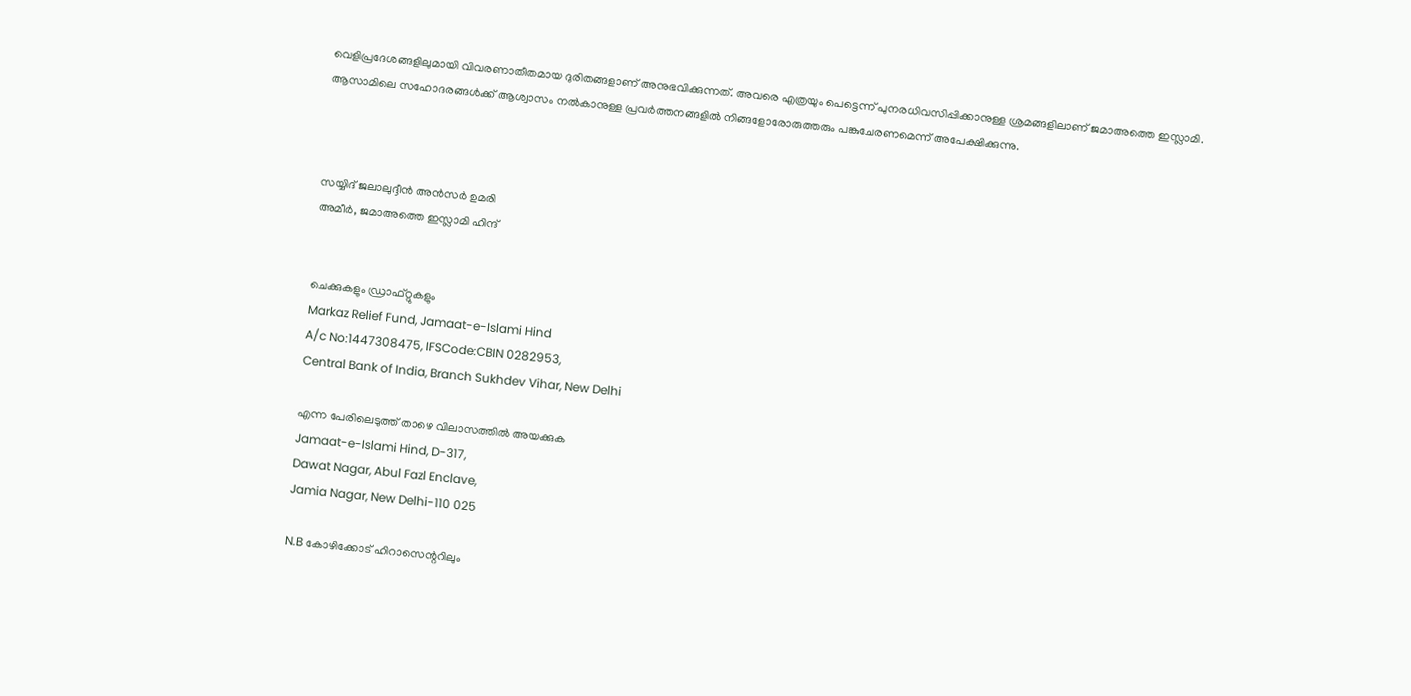വെളിപ്രദേശങ്ങളിലുമായി വിവരണാതീതമായ ദുരിതങ്ങളാണ് അനുഭവിക്കുന്നത്. അവരെ എത്രയും പെട്ടെന്ന് പുനരധിവസിപ്പിക്കാനുള്ള ശ്രമങ്ങളിലാണ് ജമാഅത്തെ ഇസ്ലാമി. ആസാമിലെ സഹോദരങ്ങള്‍ക്ക് ആശ്വാസം നല്‍കാനുള്ള പ്രവര്‍ത്തനങ്ങളില്‍ നിങ്ങളോരോരുത്തരും പങ്കുചേരണമെന്ന് അപേക്ഷിക്കുന്നു.



സയ്യിദ് ജലാലുദ്ദീന്‍ അന്‍സര്‍ ഉമരി
അമീര്‍, ജമാഅത്തെ ഇസ്ലാമി ഹിന്ദ്


ചെക്കുകളും ഡ്രാഫ്റ്റുകളും
Markaz Relief Fund, Jamaat-e-Islami Hind
A/c No:1447308475, IFSCode:CBIN 0282953,
Central Bank of India, Branch Sukhdev Vihar, New Delhi

എന്ന പേരിലെടുത്ത് താഴെ വിലാസത്തില്‍ അയക്കുക
Jamaat-e-Islami Hind, D-317,
Dawat Nagar, Abul Fazl Enclave,
Jamia Nagar, New Delhi-110 025

N.B കോഴിക്കോട് ഹിറാസെന്ററിലും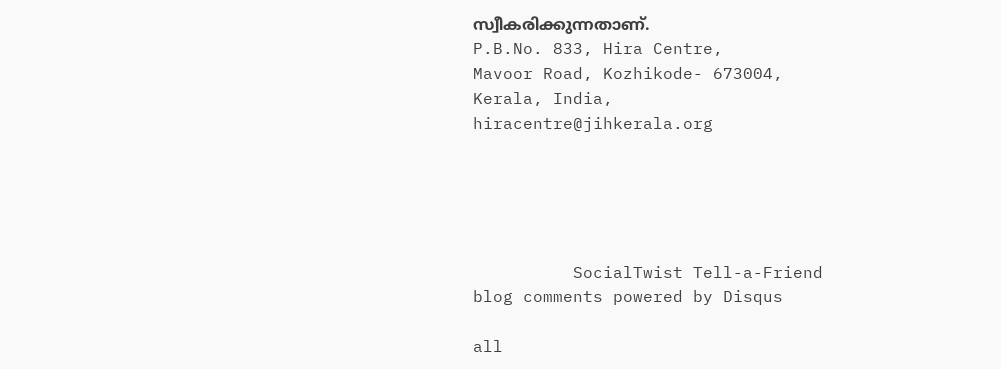സ്വീകരിക്കുന്നതാണ്.
P.B.No. 833, Hira Centre,
Mavoor Road, Kozhikode- 673004,
Kerala, India,
hiracentre@jihkerala.org





          SocialTwist Tell-a-Friend
blog comments powered by Disqus

all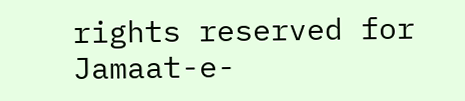rights reserved for Jamaat-e-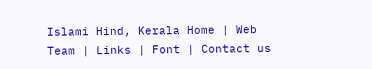Islami Hind, Kerala Home | Web Team | Links | Font | Contact us